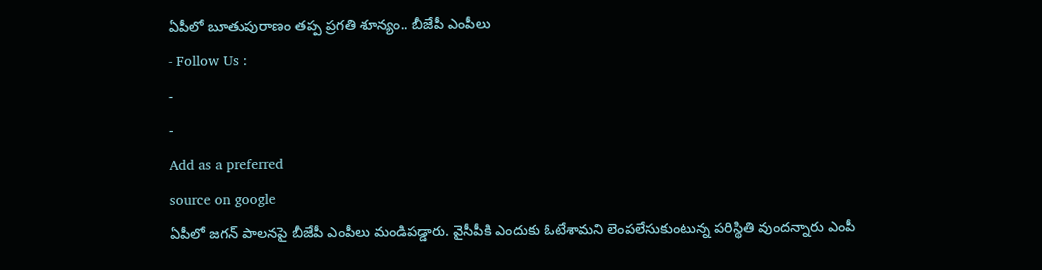ఏపీలో బూతుపురాణం తప్ప ప్రగతి శూన్యం.. బీజేపీ ఎంపీలు
- Follow Us :
-
-
Add as a preferred
source on google
ఏపీలో జగన్ పాలనపై బీజేపీ ఎంపీలు మండిపడ్డారు. వైసీపీకి ఎందుకు ఓటేశామని లెంపలేసుకుంటున్న పరిస్థితి వుందన్నారు ఎంపీ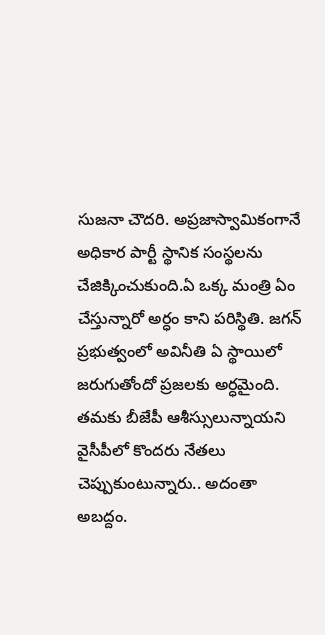సుజనా చౌదరి. అప్రజాస్వామికంగానే అధికార పార్టీ స్థానిక సంస్థలను చేజిక్కించుకుంది.ఏ ఒక్క మంత్రి ఏం చేస్తున్నారో అర్ధం కాని పరిస్థితి. జగన్ ప్రభుత్వంలో అవినీతి ఏ స్థాయిలో జరుగుతోందో ప్రజలకు అర్ధమైంది. తమకు బీజేపీ ఆశీస్సులున్నాయని వైసీపీలో కొందరు నేతలు చెప్పుకుంటున్నారు.. అదంతా అబద్దం.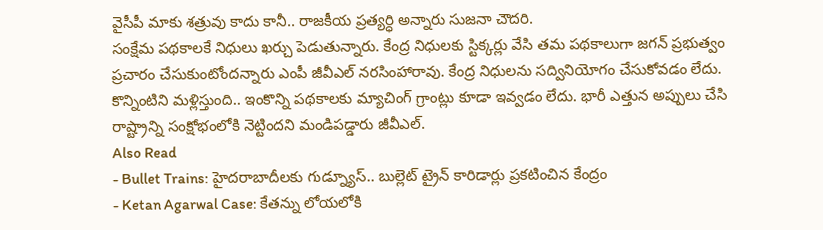వైసీపీ మాకు శత్రువు కాదు కానీ.. రాజకీయ ప్రత్యర్ధి అన్నారు సుజనా చౌదరి.
సంక్షేమ పథకాలకే నిధులు ఖర్చు పెడుతున్నారు. కేంద్ర నిధులకు స్టిక్కర్లు వేసి తమ పథకాలుగా జగన్ ప్రభుత్వం ప్రచారం చేసుకుంటోందన్నారు ఎంపీ జీవీఎల్ నరసింహారావు. కేంద్ర నిధులను సద్వినియోగం చేసుకోవడం లేదు. కొన్నింటిని మళ్లిస్తుంది.. ఇంకొన్ని పథకాలకు మ్యాచింగ్ గ్రాంట్లు కూడా ఇవ్వడం లేదు. భారీ ఎత్తున అప్పులు చేసి రాష్ట్రాన్ని సంక్షోభంలోకి నెట్టిందని మండిపడ్డారు జీవీఎల్.
Also Read
- Bullet Trains: హైదరాబాదీలకు గుడ్న్యూస్.. బుల్లెట్ ట్రైన్ కారిడార్లు ప్రకటించిన కేంద్రం
- Ketan Agarwal Case: కేతన్ను లోయలోకి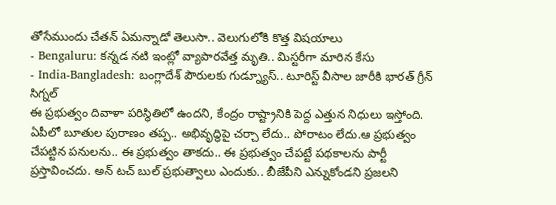తోసేముందు చేతన్ ఏమన్నాడో తెలుసా.. వెలుగులోకి కొత్త విషయాలు
- Bengaluru: కన్నడ నటి ఇంట్లో వ్యాపారవేత్త మృతి.. మిస్టరీగా మారిన కేసు
- India-Bangladesh: బంగ్లాదేశ్ పౌరులకు గుడ్న్యూస్.. టూరిస్ట్ వీసాల జారీకి భారత్ గ్రీన్ సిగ్నల్
ఈ ప్రభుత్వం దివాళా పరిస్థితిలో ఉందని, కేంద్రం రాష్ట్రానికి పెద్ద ఎత్తున నిధులు ఇస్తోంది. ఏపీలో బూతుల పురాణం తప్ప.. అభివృద్ధిపై చర్చా లేదు.. పోరాటం లేదు.ఆ ప్రభుత్వం చేపట్టిన పనులను.. ఈ ప్రభుత్వం తాకదు.. ఈ ప్రభుత్వం చేపట్టే పథకాలను పార్టీ ప్రస్తావించదు. అన్ టచ్ బుల్ ప్రభుత్వాలు ఎందుకు.. బీజేపీని ఎన్నుకోండని ప్రజలని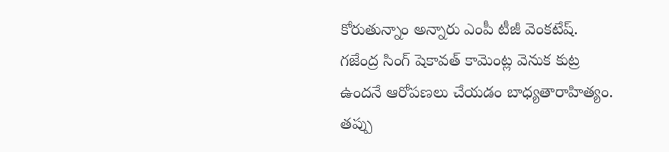కోరుతున్నాం అన్నారు ఎంపీ టీజీ వెంకటేష్.
గజేంద్ర సింగ్ షెకావత్ కామెంట్ల వెనుక కుట్ర ఉందనే ఆరోపణలు చేయడం బాధ్యతారాహిత్యం. తప్పు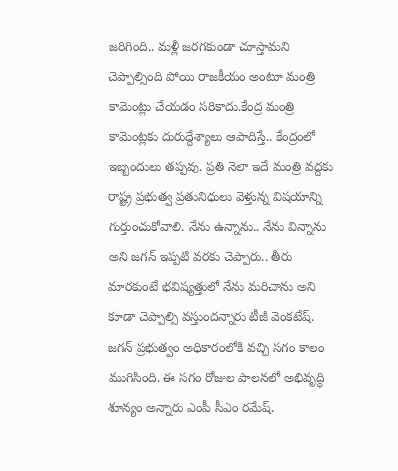జరిగింది.. మళ్లీ జరగకుండా చూస్తామని చెప్పాల్సింది పోయి రాజకీయం అంటూ మంత్రి కామెంట్లు చేయడం సరికాదు.కేంద్ర మంత్రి కామెంట్లకు దురుద్దేశ్యాలు ఆపాదిస్తే.. కేంద్రంలో ఇబ్బందులు తప్పవు. ప్రతి నెలా ఇదే మంత్రి వద్దకు రాష్ట్ర ప్రభుత్వ ప్రతునిధులు వెళ్తున్న విషయాన్ని గుర్తుంచుకోవాలి. నేను ఉన్నాను.. నేను విన్నాను అని జగన్ ఇప్పటి వరకు చెప్పారు.. తీరు మారకుంటే భవిష్యత్తులో నేను మరిచాను అని కూడా చెప్పాల్సి వస్తుందన్నారు టీజీ వెంకటేష్.
జగన్ ప్రభుత్వం అధికారంలోకి వచ్చి సగం కాలం ముగిసింది. ఈ సగం రోజుల పాలనలో అభివృద్ధి శూన్యం అన్నారు ఎంపీ సీఎం రమేష్.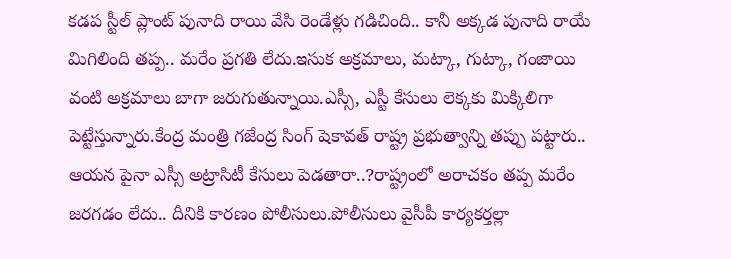కడప స్టీల్ ప్లాంట్ పునాది రాయి వేసి రెండేళ్లు గడిచింది.. కానీ అక్కడ పునాది రాయే మిగిలింది తప్ప.. మరేం ప్రగతి లేదు.ఇసుక అక్రమాలు, మట్కా, గుట్కా, గంజాయి వంటి అక్రమాలు బాగా జరుగుతున్నాయి.ఎస్సీ, ఎస్టీ కేసులు లెక్కకు మిక్కిలిగా పెట్టేస్తున్నారు.కేంద్ర మంత్రి గజేంద్ర సింగ్ షెకావత్ రాష్ట్ర ప్రభుత్వాన్ని తప్పు పట్టారు.. ఆయన పైనా ఎస్సీ అట్రాసిటీ కేసులు పెడతారా..?రాష్ట్రంలో అరాచకం తప్ప మరేం జరగడం లేదు.. దీనికి కారణం పోలీసులు.పోలీసులు వైసీపీ కార్యకర్తల్లా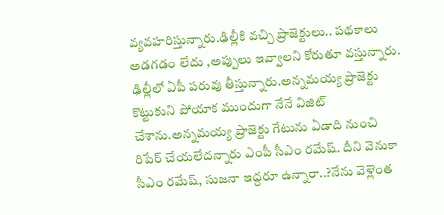వ్యవహరిస్తున్నారు.ఢిల్లీకి వచ్చి ప్రాజెక్టులు.. పథకాలు అడగడం లేదు ,అప్పులు ఇవ్వాలని కోరుతూ వస్తున్నారు.
ఢిల్లీలో ఏపీ పరువు తీస్తున్నారు.అన్నమయ్య ప్రాజెక్టు కొట్టుకుని పోయాక ముందుగా నేనే విజిట్ చేశాను.అన్నమయ్య ప్రాజెక్టు గేటును ఏడాది నుంచి రిపేర్ చేయలేదన్నారు ఎంపీ సీఎం రమేష్. దీని వెనుకా సీఎం రమేష్, సుజనా ఇద్దరూ ఉన్నారా..?నేను వెళ్లెంత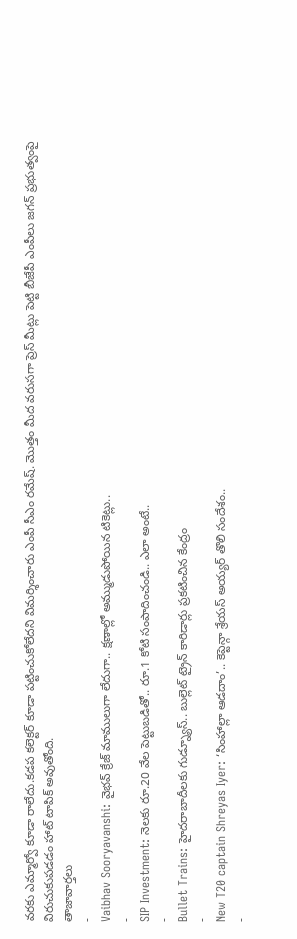వరకు ఎమ్మార్వో కూడా రాలేదు.కడప కలెక్టర్ కూడా పట్టించుకోలేదని విమర్శించారు ఎంపీ సీఎం రమేష్. మొత్తం మీద వరుసగా ప్రెస్ మీట్లు పెట్టి బీజేపీ ఎంపీలు జగన్ ప్రభుత్వంపై విరుచుకుపడడం హాట్ టాపిక్ అవుతోంది.
తాజావార్తలు
-
Vaibhav Sooryavanshi: వైభవ్ క్రేజ్ మాములుగా లేదుగా.. క్షణాల్లో అమ్ముడుపోయిన టికెట్లు..
-
SIP Investment: నెలకు రూ.20 వేల పెట్టుబడితో.. రూ.1 కోటి సంపాదించండి.. ఎలా అంటే..
-
Bullet Trains: హైదరాబాదీలకు గుడ్న్యూస్.. బుల్లెట్ ట్రైన్ కారిడార్లు ప్రకటించిన కేంద్రం
-
New T20 captain Shreyas Iyer: ‘సింహాల్లా ఆడదాం’.. కెప్టెన్గా శ్రేయస్ అయ్యర్ తొలి సందేశం..
-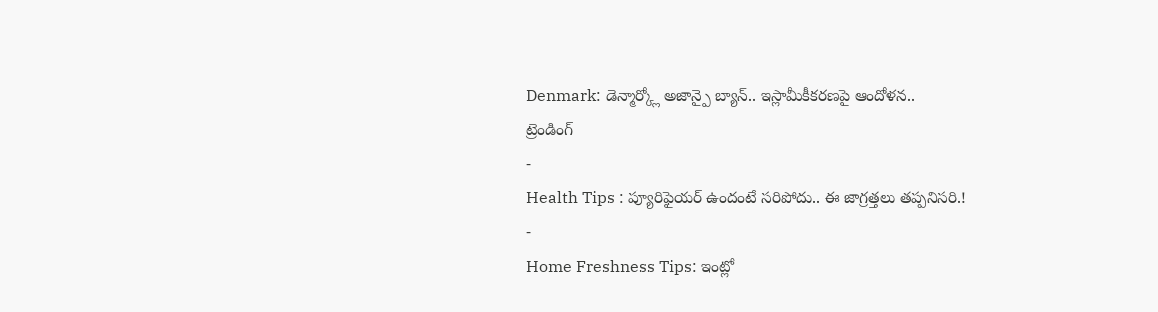Denmark: డెన్మార్క్లో అజాన్పై బ్యాన్.. ఇస్లామీకీకరణపై ఆందోళన..
ట్రెండింగ్
-
Health Tips : ప్యూరిఫైయర్ ఉందంటే సరిపోదు.. ఈ జాగ్రత్తలు తప్పనిసరి.!
-
Home Freshness Tips: ఇంట్లో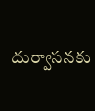దుర్వాసనకు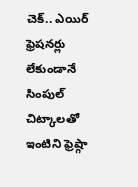చెక్.. ఎయిర్ ఫ్రెషనర్లు లేకుండానే సింపుల్ చిట్కాలతో ఇంటిని ఫ్రెష్గా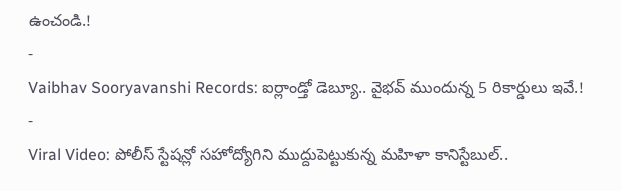ఉంచండి.!
-
Vaibhav Sooryavanshi Records: ఐర్లాండ్తో డెబ్యూ.. వైభవ్ ముందున్న 5 రికార్డులు ఇవే.!
-
Viral Video: పోలీస్ స్టేషన్లో సహోద్యోగిని ముద్దుపెట్టుకున్న మహిళా కానిస్టేబుల్..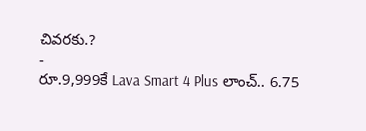చివరకు.?
-
రూ.9,999కే Lava Smart 4 Plus లాంచ్.. 6.75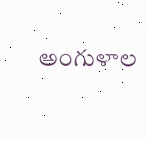అంగుళాల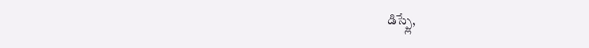డిస్ప్లే,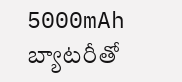5000mAh బ్యాటరీతో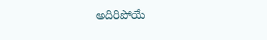అదిరిపోయే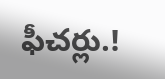ఫీచర్లు.!